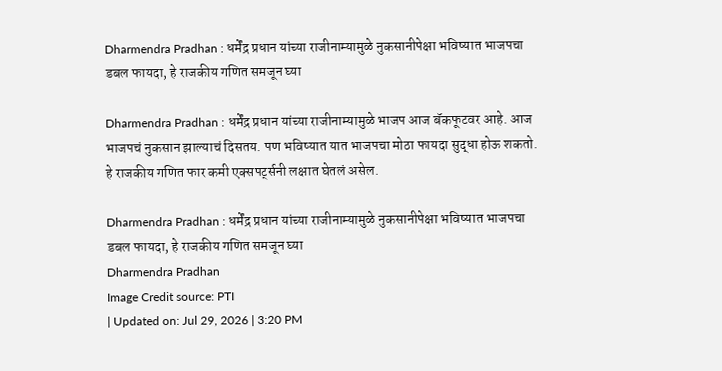Dharmendra Pradhan : धर्मेंद्र प्रधान यांच्या राजीनाम्यामुळे नुकसानीपेक्षा भविष्यात भाजपचा डबल फायदा, हे राजकीय गणित समजून घ्या

Dharmendra Pradhan : धर्मेंद्र प्रधान यांच्या राजीनाम्यामुळे भाजप आज बॅकफूटवर आहे. आज भाजपचं नुकसान झाल्याचं दिसतय. पण भविष्यात यात भाजपचा मोठा फायदा सुद्धा होऊ शकतो. हे राजकीय गणित फार कमी एक्सपर्ट्सनी लक्षात घेतलं असेल.

Dharmendra Pradhan : धर्मेंद्र प्रधान यांच्या राजीनाम्यामुळे नुकसानीपेक्षा भविष्यात भाजपचा डबल फायदा, हे राजकीय गणित समजून घ्या
Dharmendra Pradhan
Image Credit source: PTI
| Updated on: Jul 29, 2026 | 3:20 PM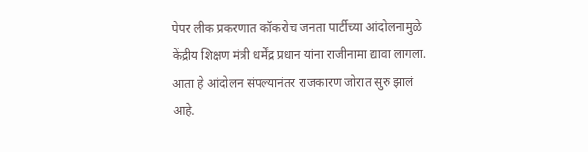पेपर लीक प्रकरणात कॉकरोच जनता पार्टीच्या आंदोलनामुळे केंद्रीय शिक्षण मंत्री धर्मेंद्र प्रधान यांना राजीनामा द्यावा लागला. आता हे आंदोलन संपल्यानंतर राजकारण जोरात सुरु झालं आहे.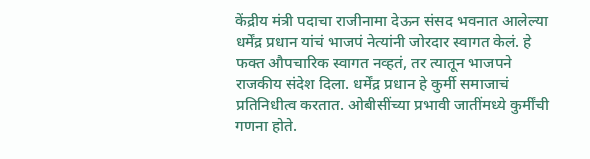केंद्रीय मंत्री पदाचा राजीनामा देऊन संसद भवनात आलेल्या धर्मेंद्र प्रधान यांचं भाजपं नेत्यांनी जोरदार स्वागत केलं. हे फक्त औपचारिक स्वागत नव्हतं, तर त्यातून भाजपने राजकीय संदेश दिला. धर्मेंद्र प्रधान हे कुर्मी समाजाचं प्रतिनिधीत्व करतात. ओबीसींच्या प्रभावी जातींमध्ये कुर्मींची गणना होते.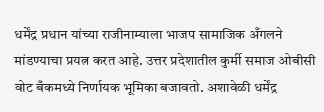धर्मेंद्र प्रधान यांच्या राजीनाम्याला भाजप सामाजिक अँगलने मांडण्याचा प्रयत्न करत आहे. उत्तर प्रदेशातील कुर्मी समाज ओबीसी वोट बँकमध्ये निर्णायक भूमिका बजावतो. अशावेळी धर्मेंद्र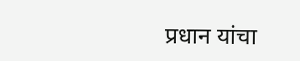प्रधान यांचा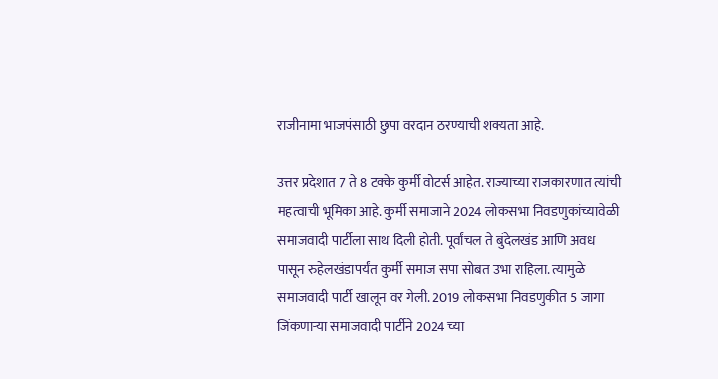राजीनामा भाजपंसाठी छुपा वरदान ठरण्याची शक्यता आहे.

उत्तर प्रदेशात 7 ते 8 टक्के कुर्मी वोटर्स आहेत. राज्याच्या राजकारणात त्यांची महत्वाची भूमिका आहे. कुर्मी समाजाने 2024 लोकसभा निवडणुकांच्यावेळी समाजवादी पार्टीला साथ दिली होती. पूर्वांचल ते बुंदेलखंड आणि अवध पासून रुहेलखंडापर्यंत कुर्मी समाज सपा सोबत उभा राहिला. त्यामुळे समाजवादी पार्टी खालून वर गेली. 2019 लोकसभा निवडणुकीत 5 जागा जिंकणाऱ्या समाजवादी पार्टीने 2024 च्या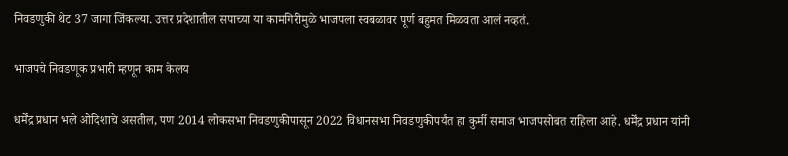निवडणुकी थेट 37 जागा जिंकल्या. उत्तर प्रदेशातील सपाच्या या कामगिरीमुळे भाजपला स्वबळावर पूर्ण बहुमत मिळवता आलं नव्हतं.

भाजपचे निवडणूक प्रभारी म्हणून काम केलय

धर्मेंद्र प्रधान भले ओदिशाचे असतील, पण 2014 लोकसभा निवडणुकीपासून 2022 विधानसभा निवडणुकीपर्यंत हा कुर्मी समाज भाजपसोबत राहिला आहे. धर्मेंद्र प्रधान यांनी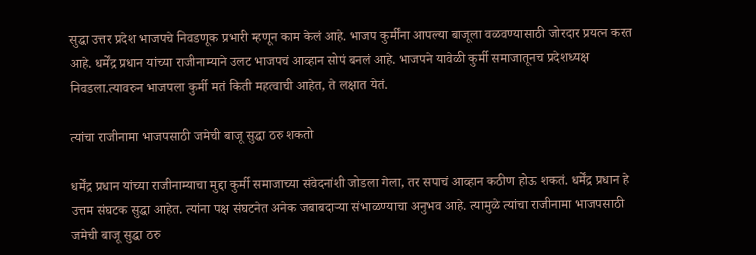सुद्धा उत्तर प्रदेश भाजपचे निवडणूक प्रभारी म्हणून काम केलं आहे. भाजप कुर्मींना आपल्या बाजूला वळवण्यासाठी जोरदार प्रयत्न करत आहे. धर्मेंद्र प्रधान यांच्या राजीनाम्याने उलट भाजपचं आव्हान सोपं बनलं आहे. भाजपने यावेळी कुर्मी समाजातूनच प्रदेशध्यक्ष निवडला.त्यावरुन भाजपला कुर्मी मतं किती महत्वाची आहेत, ते लक्षात येतं.

त्यांचा राजीनामा भाजपसाठी जमेची बाजू सुद्धा ठरु शकतो

धर्मेंद्र प्रधान यांच्या राजीनाम्याचा मुद्दा कुर्मी समाजाच्या संवेदनांशी जोडला गेला, तर सपाचं आव्हान कठीण होऊ शकतं. धर्मेंद्र प्रधान हे उत्तम संघटक सुद्धा आहेत. त्यांना पक्ष संघटनेत अनेक जबाबदाऱ्या संभाळण्याचा अनुभव आहे. त्यामुळे त्यांचा राजीनामा भाजपसाठी जमेची बाजू सुद्धा ठरु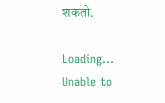शकतो.

Loading...
Unable to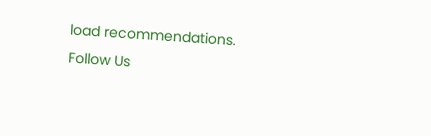load recommendations.
Follow Us